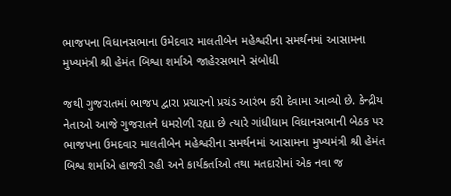ભાજપના વિધાનસભાના ઉમેદવાર માલતીબેન મહેશ્વરીના સમર્થનમાં આસામના મુખ્યમંત્રી શ્રી હેમંત બિશ્વા શર્માએ જાહેરસભાને સંબોધી

જથી ગુજરાતમાં ભાજપ દ્વારા પ્રચારનો પ્રચંડ આરંભ કરી દેવામા આવ્યો છે. કેન્દ્રીય નેતાઓ આજે ગુજરાતને ધમરોળી રહ્યા છે ત્યારે ગાંધીધામ વિધાનસભાની બેઠક પર ભાજપના ઉમદવાર માલતીબેન મહેશ્વરીના સમર્થનમાં આસામના મુખ્યમંત્રી શ્રી હેમંત બિશ્વ શર્માએ હાજરી રહી અને કાર્યકર્તાઓ તથા મતદારોમાં એક નવા જ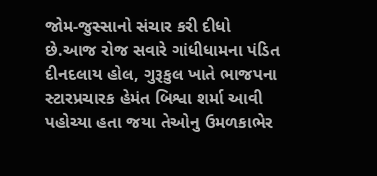જોમ-જુસ્સાનો સંચાર કરી દીધો  છે.આજ રોજ સવારે ગાંધીધામના પંડિત દીનદલાય હોલ, ગુરૂકુલ ખાતે ભાજપના સ્ટારપ્રચારક હેમંત બિશ્વા શર્મા આવી પહોચ્યા હતા જયા તેઓનુ ઉમળકાભેર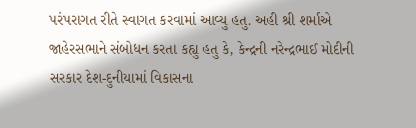પરંપરાગત રીતે સ્વાગત કરવામાં આવ્યુ હતુ. અહી શ્રી શર્માએ જાહેરસભાને સંબોધન કરતા કહ્યુ હતુ કે, કેન્દ્રની નરેન્દ્રભાઈ મોદીની સરકાર દેશ-દુનીયામાં વિકાસના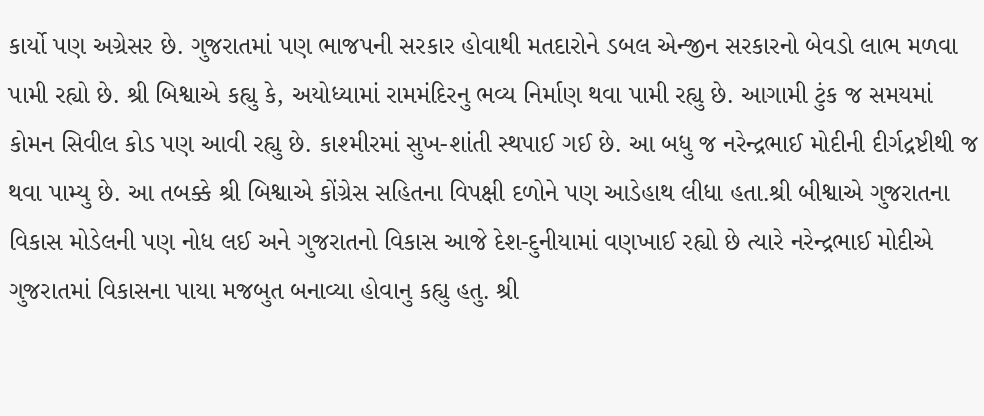કાર્યો પણ અગ્રેસર છે. ગુજરાતમાં પણ ભાજપની સરકાર હોવાથી મતદારોને ડબલ એન્જીન સરકારનો બેવડો લાભ મળવા પામી રહ્યો છે. શ્રી બિશ્વાએ કહ્યુ કે, અયોધ્યામાં રામમંદિરનુ ભવ્ય નિર્માણ થવા પામી રહ્યુ છે. આગામી ટુંક જ સમયમાં કોમન સિવીલ કોડ પણ આવી રહ્યુ છે. કાશ્મીરમાં સુખ-શાંતી સ્થપાઈ ગઈ છે. આ બધુ જ નરેન્દ્રભાઈ મોદીની દીર્ગદ્રષ્ટીથી જ થવા પામ્યુ છે. આ તબક્કે શ્રી બિશ્વાએ કોંગ્રેસ સહિતના વિપક્ષી દળોને પણ આડેહાથ લીધા હતા.શ્રી બીશ્વાએ ગુજરાતના વિકાસ મોડેલની પણ નોધ લઈ અને ગુજરાતનો વિકાસ આજે દેશ-દુનીયામાં વણખાઈ રહ્યો છે ત્યારે નરેન્દ્રભાઈ મોદીએ ગુજરાતમાં વિકાસના પાયા મજબુત બનાવ્યા હોવાનુ કહ્યુ હતુ. શ્રી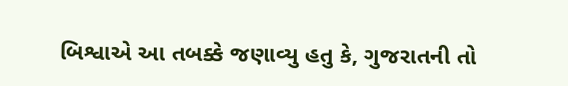બિશ્વાએ આ તબક્કે જણાવ્યુ હતુ કે, ગુજરાતની તો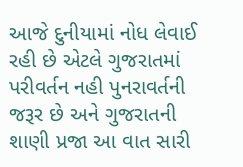આજે દુનીયામાં નોધ લેવાઈ રહી છે એટલે ગુજરાતમાં પરીવર્તન નહી પુનરાવર્તની જરૂર છે અને ગુજરાતની શાણી પ્રજા આ વાત સારી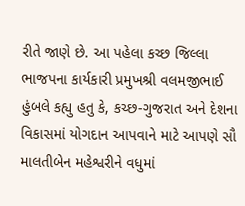રીતે જાણે છે. આ પહેલા કચ્છ જિલ્લા ભાજપના કાર્યકારી પ્રમુખશ્રી વલમજીભાઈ હુંબલે કહ્યુ હતુ કે, કચ્છ-ગુજરાત અને દેશના વિકાસમાં યોગદાન આપવાને માટે આપણે સૌ માલતીબેન મહેશ્વરીને વધુમાં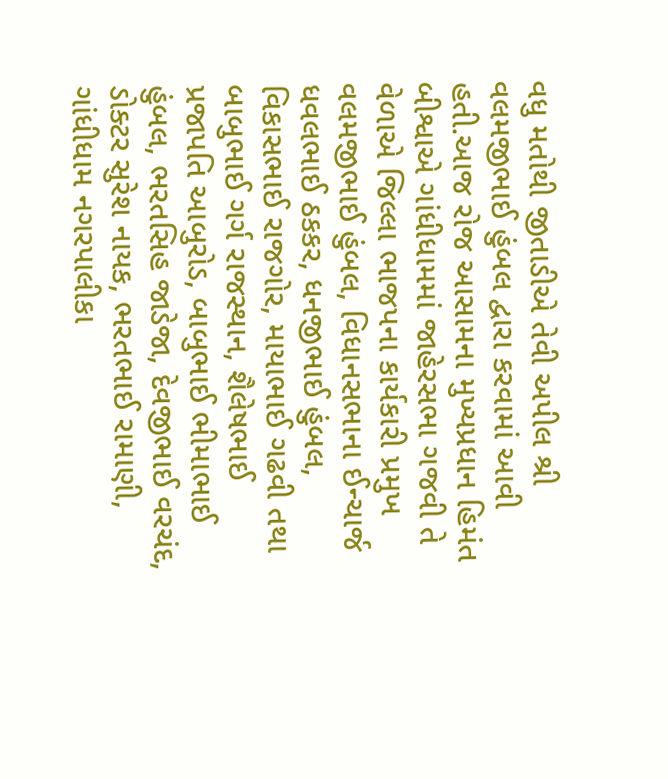વધુ મતોથી જીતાડીએ તેવી અપીલ શ્રી વલમજીભાઈ હુંબલ દ્વારા કરવામાં આવી હતી.આજ રોજ આસામના મુખ્યપ્રધાન હિમંત બીશ્વાએ ગાંધીધામમાં જાહેરસભા ગજવી તે વેળાએ જિલ્લા ભાજપના કાર્યકારી પ્રમુખ વલમજીભાઈ હુંબલ, વિધાનસભાના ઈન્ચાર્જ ધવલભાઈ ઠકકર, ધનજીભાઈ હુંબલ, વિકાસભાઈ રાજગોર, માયાભાઈ ગઢવી તથા બાબુભાઈ ગર્ગ રાજસ્થાન, શૈલેષભાઈ પ્રજાપતિ આબુરોડ, બાબુભાઈ ભીમાભાઈ હુંબલ, ભરતસિહ જાડેજા, દેવજીભાઈ વરચંદ, ડોક્ટર સુરેશ નાયક, ભરતભાઈ રામાણી, ગાંધીધામ નગરપાલીકા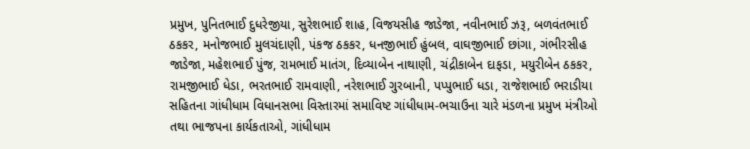પ્રમુખ, પુનિતભાઈ દુધરેજીયા, સુરેશભાઈ શાહ, વિજયસીહ જાડેજા, નવીનભાઈ ઝરૂ, બળવંતભાઈ ઠકકર, મનોજભાઈ મુલચંદાણી, પંકજ ઠકકર, ધનજીભાઈ હુંબલ, વાઘજીભાઈ છાંગા, ગંભીરસીહ જાડેજા, મહેશભાઈ પુંજ, રામભાઈ માતંગ, દિવ્યાબેન નાથાણી, ચંદ્રીકાબેન દાફડા, મયુરીબેન ઠકકર, રામજીભાઈ ધેડા, ભરતભાઈ રામવાણી, નરેશભાઈ ગુરબાની, પપ્પુભાઈ ધડા, રાજેશભાઈ ભરાડીયા સહિતના ગાંધીધામ વિધાનસભા વિસ્તારમાં સમાવિષ્ટ ગાંધીધામ-ભચાઉના ચારે મંડળના પ્રમુખ મંત્રીઓ તથા ભાજપના કાર્યકતાઓ, ગાંધીધામ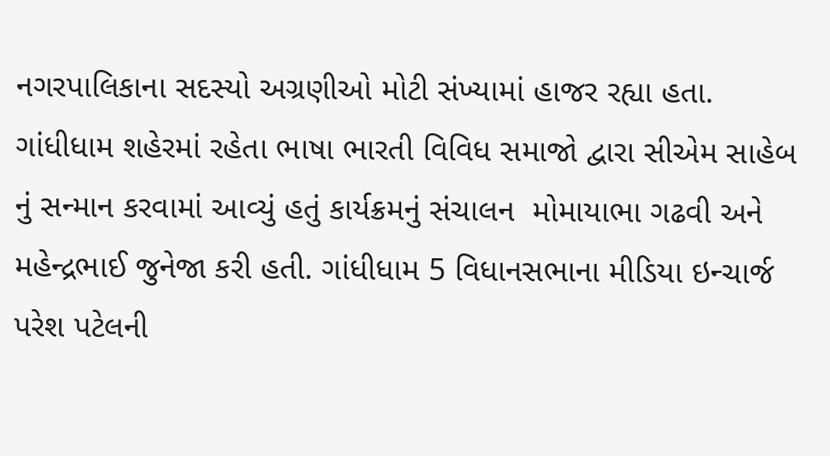નગરપાલિકાના સદસ્યો અગ્રણીઓ મોટી સંખ્યામાં હાજર રહ્યા હતા. ગાંધીધામ શહેરમાં રહેતા ભાષા ભારતી વિવિધ સમાજો દ્વારા સીએમ સાહેબ નું સન્માન કરવામાં આવ્યું હતું કાર્યક્રમનું સંચાલન  મોમાયાભા ગઢવી અને  મહેન્દ્રભાઈ જુનેજા કરી હતી. ગાંધીધામ 5 વિધાનસભાના મીડિયા ઇન્ચાર્જ પરેશ પટેલની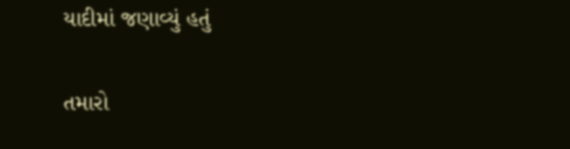યાદીમાં જણાવ્યું હતું

તમારો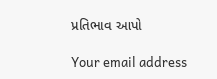પ્રતિભાવ આપો

Your email address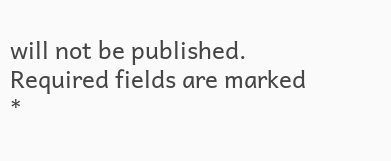will not be published. Required fields are marked *